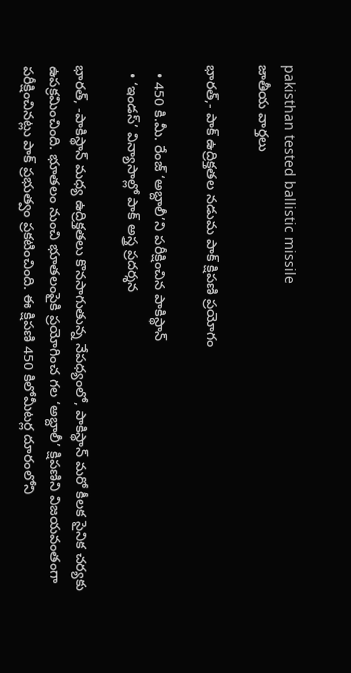pakisthan tested ballistic missile
జాతీయ వార్తలు

భారత్,- పాక్ ఉద్రిక్తతల నడుమ పాక్ క్షిపణి ప్రయోగం

  • 450 కి.మీ. రేంజ్ ‘అబ్దాలీ’ని పరీక్షించిన పాకిస్థాన్
  • ‘ఇండస్’ విన్యాసాల్లో పాక్ అస్త్ర ప్రదర్శన

భారత్, -పాకిస్థాన్ మధ్య ఉద్రిక్తతలు కొనసాగుతున్న నేపధ్యంలో, పాకిస్థాన్ మరో కీలక సైనిక చర్యకు ఉపక్రమించింది. భూతలం నుంచి భూతలంపైకి ప్రయోగించ గల ‘అబ్దాలీ’ క్షిపణిని విజయవంతంగా పరీక్షించినట్లు పాక్ ప్రభుత్వం ప్రకటించింది. ఈ క్షిపణి 450 కిలోమీటర్ల దూరంలోని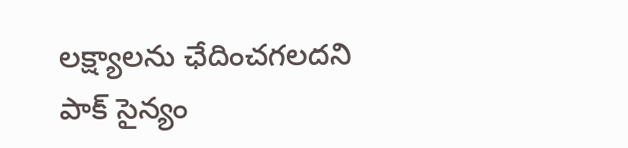లక్ష్యాలను ఛేదించగలదని పాక్ సైన్యం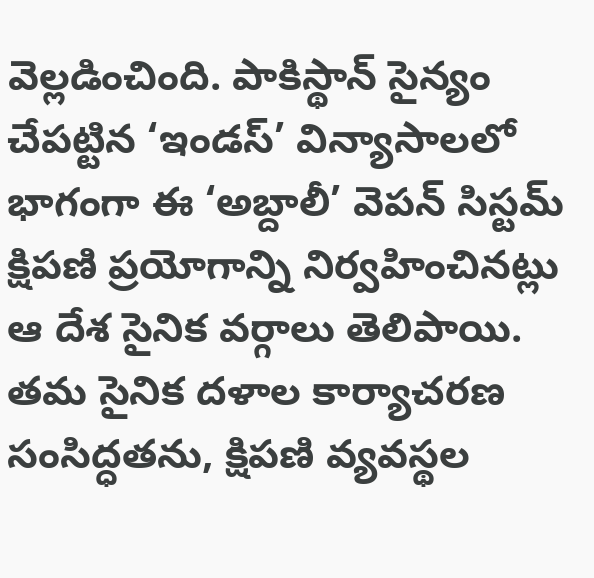వెల్లడించింది. పాకిస్థాన్ సైన్యం చేపట్టిన ‘ఇండస్’ విన్యాసాలలో భాగంగా ఈ ‘అబ్దాలీ’ వెపన్ సిస్టమ్ క్షిపణి ప్రయోగాన్ని నిర్వహించినట్లు ఆ దేశ సైనిక వర్గాలు తెలిపాయి. తమ సైనిక దళాల కార్యాచరణ సంసిద్ధతను, క్షిపణి వ్యవస్థల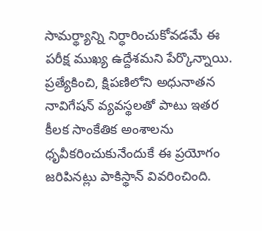సామర్థ్యాన్ని నిర్ధారించుకోవడమే ఈ పరీక్ష ముఖ్య ఉద్దేశమని పేర్కొన్నాయి. ప్రత్యేకించి, క్షిపణిలోని అధునాతన నావిగేషన్ వ్యవస్థలతో పాటు ఇతర కీలక సాంకేతిక అంశాలను ధృవీకరించుకునేందుకే ఈ ప్రయోగం జరిపినట్లు పాకిస్థాన్ వివరించింది.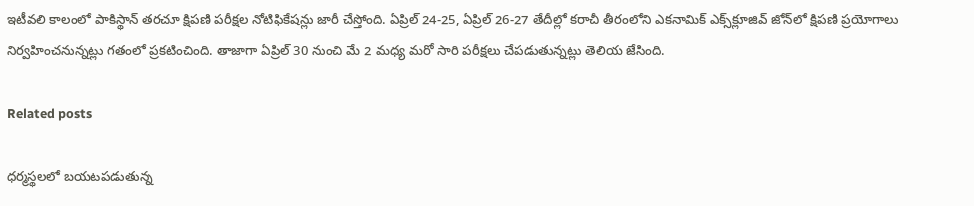ఇటీవలి కాలంలో పాకిస్థాన్ తరచూ క్షిపణి పరీక్షల నోటిఫికేషన్లు జారీ చేస్తోంది. ఏప్రిల్ 24-25, ఏప్రిల్ 26-27 తేదీల్లో కరాచీ తీరంలోని ఎకనామిక్ ఎక్స్‌క్లూజివ్‌ జోన్‌లో క్షిపణి ప్రయోగాలు నిర్వహించనున్నట్లు గతంలో ప్రకటించింది. తాజాగా ఏప్రిల్ 30 నుంచి మే 2 మధ్య మరో సారి పరీక్షలు చేపడుతున్నట్లు తెలియ జేసింది.

Related posts

ధర్మస్థలలో బయటపడుతున్న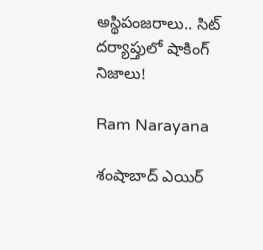అస్థిపంజరాలు.. సిట్ దర్యాప్తులో షాకింగ్ నిజాలు!

Ram Narayana

శంషాబాద్ ఎయిర్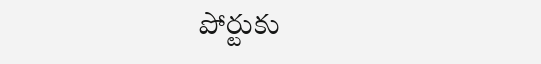పోర్టుకు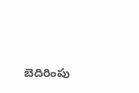బెదిరింపు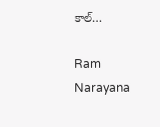కాల్…

Ram Narayana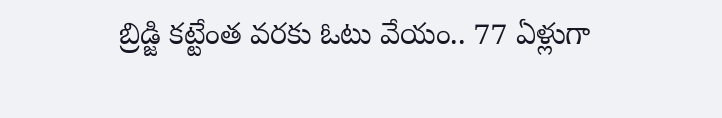బ్రిడ్జి కట్టేంత వరకు ఓటు వేయం.. 77 ఏళ్లుగా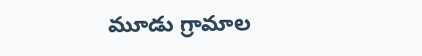మూడు గ్రామాల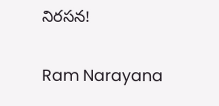నిరసన!

Ram Narayana